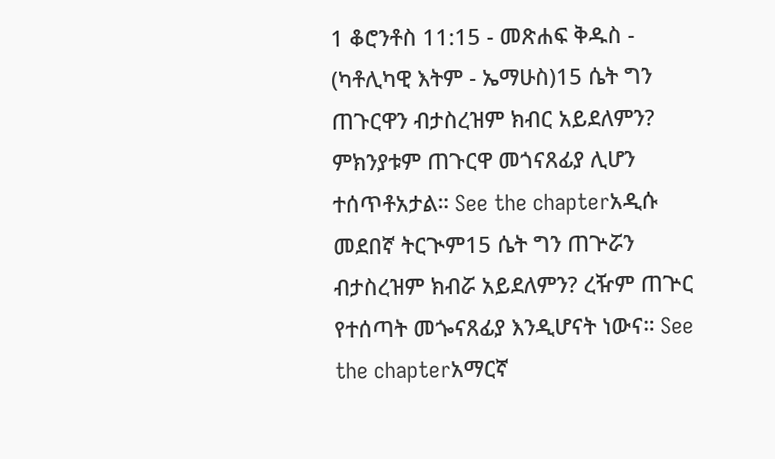1 ቆሮንቶስ 11:15 - መጽሐፍ ቅዱስ - (ካቶሊካዊ እትም - ኤማሁስ)15 ሴት ግን ጠጉርዋን ብታስረዝም ክብር አይደለምን? ምክንያቱም ጠጉርዋ መጎናጸፊያ ሊሆን ተሰጥቶአታል። See the chapterአዲሱ መደበኛ ትርጒም15 ሴት ግን ጠጕሯን ብታስረዝም ክብሯ አይደለምን? ረዥም ጠጕር የተሰጣት መጐናጸፊያ እንዲሆናት ነውና። See the chapterአማርኛ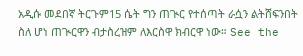አዲሱ መደበኛ ትርጉም15 ሴት ግን ጠጒር የተሰጣት ራሷን ልትሸፍንበት ስለ ሆነ ጠጒርዋን ብታስረዝም ለእርስዋ ክብርዋ ነው። See the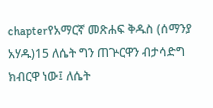chapterየአማርኛ መጽሐፍ ቅዱስ (ሰማንያ አሃዱ)15 ለሴት ግን ጠጕርዋን ብታሳድግ ክብርዋ ነው፤ ለሴት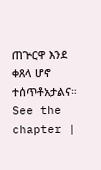ጠጕርዋ እንደ ቀጸላ ሆኖ ተሰጥቶአታልና። See the chapter |